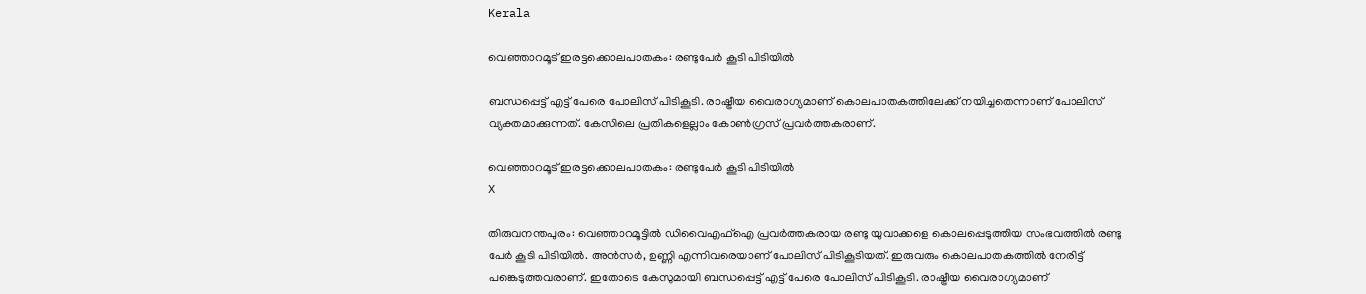Kerala

വെഞ്ഞാറമൂട് ഇരട്ടക്കൊലപാതകം: രണ്ടുപേര്‍ കൂടി പിടിയില്‍

ബന്ധപ്പെട്ട് എട്ട് പേരെ പോലിസ് പിടികൂടി. രാഷ്ട്രീയ വൈരാഗ്യമാണ് കൊലപാതകത്തിലേക്ക് നയിച്ചതെന്നാണ് പോലിസ് വ്യക്തമാക്കുന്നത്. കേസിലെ പ്രതികളെല്ലാം കോണ്‍ഗ്രസ് പ്രവര്‍ത്തകരാണ്.

വെഞ്ഞാറമൂട് ഇരട്ടക്കൊലപാതകം: രണ്ടുപേര്‍ കൂടി പിടിയില്‍
X

തിരുവനന്തപുരം: വെഞ്ഞാറമൂട്ടില്‍ ഡിവൈഎഫ്ഐ പ്രവര്‍ത്തകരായ രണ്ടു യുവാക്കളെ കൊലപ്പെടുത്തിയ സംഭവത്തില്‍ രണ്ടു പേര്‍ കൂടി പിടിയിൽ. അന്‍സര്‍, ഉണ്ണി എന്നിവരെയാണ് പോലിസ് പിടികൂടിയത്. ഇരുവരും കൊലപാതകത്തില്‍ നേരിട്ട് പങ്കെടുത്തവരാണ്. ഇതോടെ കേസുമായി ബന്ധപ്പെട്ട് എട്ട് പേരെ പോലിസ് പിടികൂടി. രാഷ്ട്രീയ വൈരാഗ്യമാണ്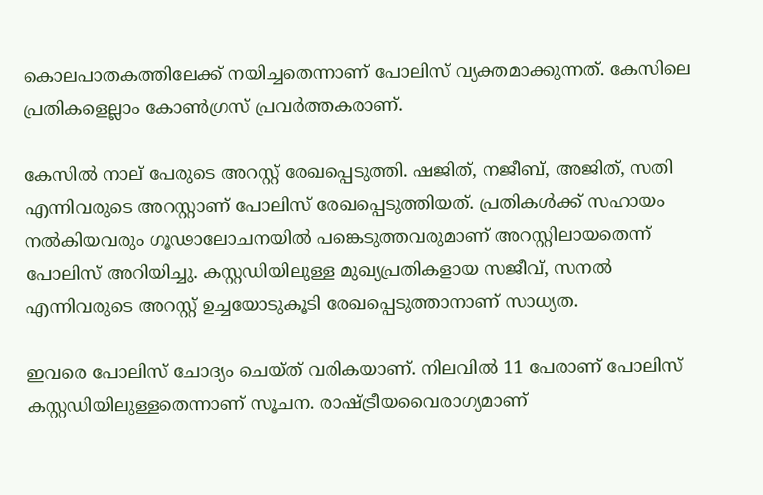കൊലപാതകത്തിലേക്ക് നയിച്ചതെന്നാണ് പോലിസ് വ്യക്തമാക്കുന്നത്. കേസിലെ പ്രതികളെല്ലാം കോണ്‍ഗ്രസ് പ്രവര്‍ത്തകരാണ്.

കേസില്‍ നാല്‌ പേരുടെ അറസ്റ്റ് രേഖപ്പെടുത്തി. ഷജിത്, നജീബ്, അജിത്, സതി എന്നിവരുടെ അറസ്റ്റാണ് പോലിസ്‌ രേഖപ്പെടുത്തിയത്. പ്രതികള്‍ക്ക് സഹായം നല്‍കിയവരും ഗൂഢാലോചനയില്‍ പങ്കെടുത്തവരുമാണ് അറസ്റ്റിലായതെന്ന് പോലിസ് അറിയിച്ചു. കസ്റ്റഡിയിലുള്ള മുഖ്യപ്രതികളായ സജീവ്, സനല്‍ എന്നിവരുടെ അറസ്റ്റ് ഉച്ചയോടുകൂടി രേഖപ്പെടുത്താനാണ് സാധ്യത.

ഇവരെ പോലിസ് ചോദ്യം ചെയ്‌ത്‌‌ വരികയാണ്. നിലവില്‍ 11 പേരാണ് പോലിസ് കസ്റ്റഡിയിലുള്ളതെന്നാണ് സൂചന. രാഷ്ട്രീയവൈരാഗ്യമാണ്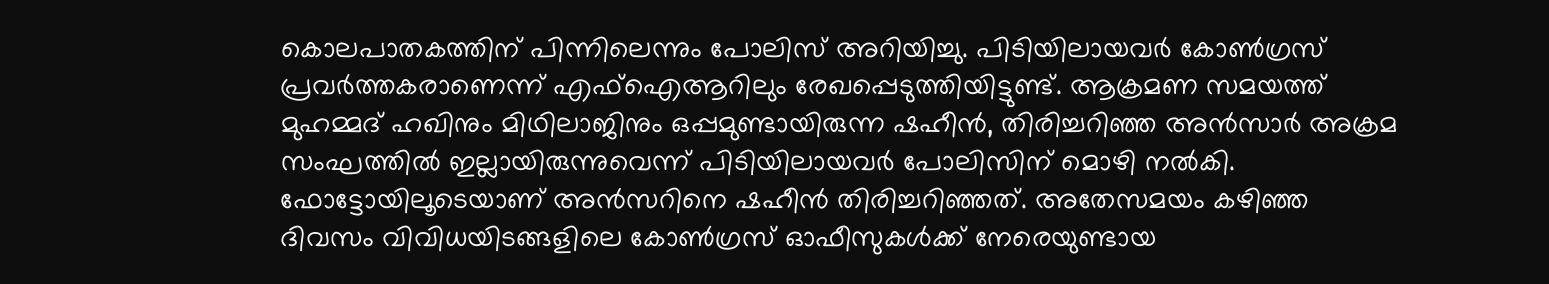കൊലപാതകത്തിന് പിന്നിലെന്നും പോലിസ് അറിയിച്ചു. പിടിയിലായവര്‍ കോണ്‍ഗ്രസ് പ്രവര്‍ത്തകരാണെന്ന് എഫ്ഐആറിലും രേഖപ്പെടുത്തിയിട്ടുണ്ട്. ആക്രമണ സമയത്ത് മുഹമ്മദ് ഹഖിനും മിഥിലാജിനും ഒപ്പമുണ്ടായിരുന്ന ഷഹീന്‍, തിരിച്ചറിഞ്ഞ അന്‍സാര്‍ അക്രമ സംഘത്തില്‍ ഇല്ലായിരുന്നുവെന്ന് പിടിയിലായവര്‍ പോലിസിന് മൊഴി നല്‍കി. ഫോട്ടോയിലൂടെയാണ് അന്‍സറിനെ ഷഹീന്‍ തിരിച്ചറിഞ്ഞത്. അതേസമയം കഴിഞ്ഞ ദിവസം വിവിധയിടങ്ങളിലെ കോണ്‍ഗ്രസ് ഓഫീസുകള്‍ക്ക് നേരെയുണ്ടായ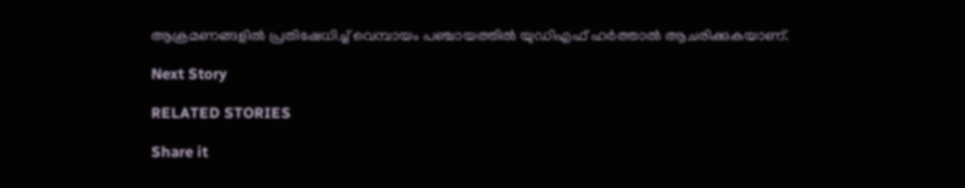ആക്രമണങ്ങളില്‍ പ്രതിഷേധിച്ച് വെമ്പായം പഞ്ചായത്തില്‍ യുഡിഎഫ് ഹര്‍ത്താല്‍ ആചരിക്കുകയാണ്.

Next Story

RELATED STORIES

Share it